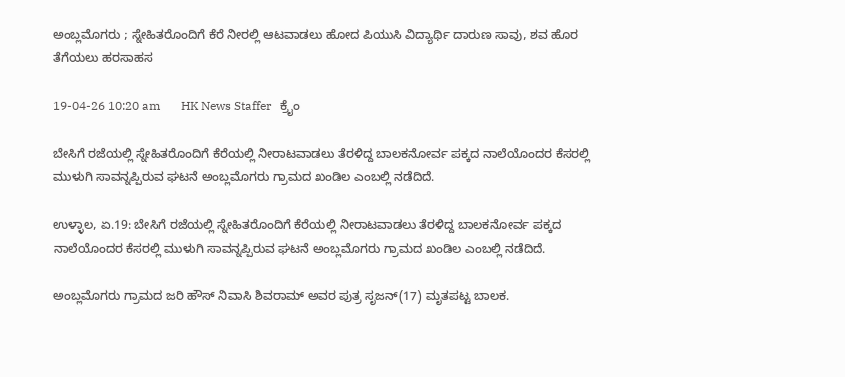ಅಂಬ್ಲಮೊಗರು ; ಸ್ನೇಹಿತರೊಂದಿಗೆ ಕೆರೆ ನೀರಲ್ಲಿ ಆಟವಾಡಲು ಹೋದ ಪಿಯುಸಿ ವಿದ್ಯಾರ್ಥಿ ದಾರುಣ ಸಾವು, ಶವ ಹೊರ ತೆಗೆಯಲು ಹರಸಾಹಸ

19-04-26 10:20 am       HK News Staffer   ಕ್ರೈಂ

ಬೇಸಿಗೆ ರಜೆಯಲ್ಲಿ ಸ್ನೇಹಿತರೊಂದಿಗೆ ಕೆರೆಯಲ್ಲಿ ನೀರಾಟವಾಡಲು ತೆರಳಿದ್ದ ಬಾಲಕನೋರ್ವ ಪಕ್ಕದ ನಾಲೆಯೊಂದರ ಕೆಸರಲ್ಲಿ ಮುಳುಗಿ ಸಾವನ್ನಪ್ಪಿರುವ ಘಟನೆ ಅಂಬ್ಲಮೊಗರು ಗ್ರಾಮದ ಖಂಡಿಲ ಎಂಬಲ್ಲಿ ನಡೆದಿದೆ.

ಉಳ್ಳಾಲ, ಏ.19: ಬೇಸಿಗೆ ರಜೆಯಲ್ಲಿ ಸ್ನೇಹಿತರೊಂದಿಗೆ ಕೆರೆಯಲ್ಲಿ ನೀರಾಟವಾಡಲು ತೆರಳಿದ್ದ ಬಾಲಕನೋರ್ವ ಪಕ್ಕದ ನಾಲೆಯೊಂದರ ಕೆಸರಲ್ಲಿ ಮುಳುಗಿ ಸಾವನ್ನಪ್ಪಿರುವ ಘಟನೆ ಅಂಬ್ಲಮೊಗರು ಗ್ರಾಮದ ಖಂಡಿಲ ಎಂಬಲ್ಲಿ ನಡೆದಿದೆ.

ಅಂಬ್ಲಮೊಗರು ಗ್ರಾಮದ ಜರಿ ಹೌಸ್ ನಿವಾಸಿ ಶಿವರಾಮ್ ಅವರ ಪುತ್ರ ಸೃಜನ್(17) ಮೃತಪಟ್ಟ ಬಾಲಕ.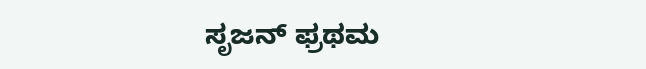ಸೃಜನ್ ಫ್ರಥಮ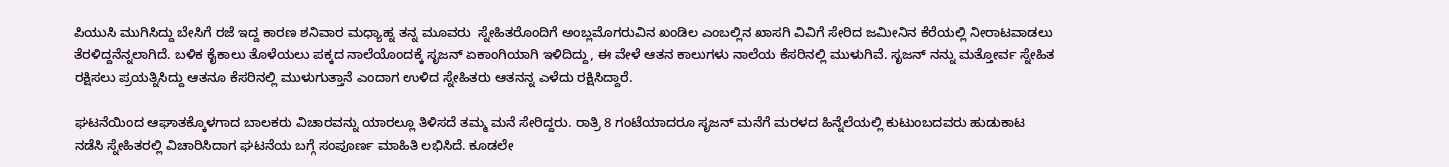ಪಿಯುಸಿ ಮುಗಿಸಿದ್ದು ಬೇಸಿಗೆ ರಜೆ ಇದ್ದ ಕಾರಣ ಶನಿವಾರ ಮಧ್ಯಾಹ್ನ ತನ್ನ ಮೂವರು  ಸ್ನೇಹಿತರೊಂದಿಗೆ ಅಂಬ್ಲಮೊಗರುವಿನ ಖಂಡಿಲ ಎಂಬಲ್ಲಿನ‌ ಖಾಸಗಿ ವಿವಿಗೆ ಸೇರಿದ ಜಮೀನಿನ ಕೆರೆಯಲ್ಲಿ ನೀರಾಟವಾಡಲು ತೆರಳಿದ್ದನೆನ್ನಲಾಗಿದೆ. ಬಳಿಕ ಕೈಕಾಲು ತೊಳೆಯಲು ಪಕ್ಕದ ನಾಲೆಯೊಂದಕ್ಕೆ ಸೃಜನ್ ಏಕಾಂಗಿಯಾಗಿ ಇಳಿದಿದ್ದು, ಈ ವೇಳೆ‌ ಆತನ ಕಾಲುಗಳು ನಾಲೆಯ ಕೆಸರಿನಲ್ಲಿ ಮುಳುಗಿವೆ. ಸೃಜನ್ ನನ್ನು ಮತ್ತೋರ್ವ ಸ್ನೇಹಿತ ರಕ್ಷಿಸಲು ಪ್ರಯತ್ನಿಸಿದ್ದು ಆತನೂ ಕೆಸರಿನಲ್ಲಿ ಮುಳುಗುತ್ತಾನೆ ಎಂದಾಗ ಉಳಿದ ಸ್ನೇಹಿತರು ಆತನನ್ನ ಎಳೆದು ರಕ್ಷಿಸಿದ್ದಾರೆ.

ಘಟನೆಯಿಂದ ಆಘಾತಕ್ಕೊಳಗಾದ ಬಾಲಕರು ವಿಚಾರವನ್ನು ಯಾರಲ್ಲೂ ತಿಳಿಸದೆ ತಮ್ಮ ಮನೆ ಸೇರಿದ್ದರು. ರಾತ್ರಿ 8 ಗಂಟೆಯಾದರೂ ಸೃಜನ್ ಮನೆಗೆ ಮರಳದ ಹಿನ್ನೆಲೆಯಲ್ಲಿ ಕುಟುಂಬದವರು ಹುಡುಕಾಟ ನಡೆಸಿ ಸ್ನೇಹಿತರಲ್ಲಿ ವಿಚಾರಿಸಿದಾಗ ಘಟನೆಯ ಬಗ್ಗೆ ಸಂಪೂರ್ಣ ಮಾಹಿತಿ ಲಭಿಸಿದೆ. ಕೂಡಲೇ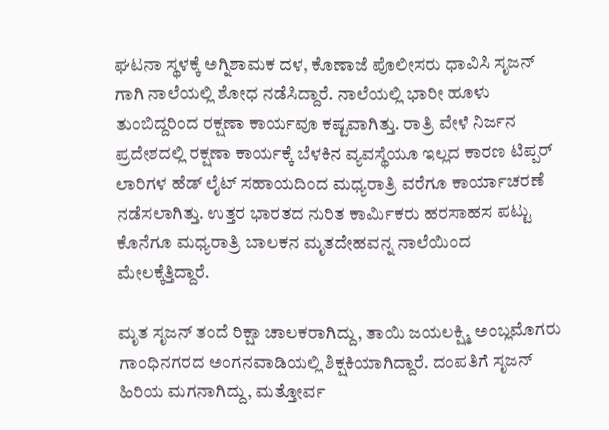ಘಟನಾ ಸ್ಥಳಕ್ಕೆ ಅಗ್ನಿಶಾಮಕ ದಳ, ಕೊಣಾಜೆ ಪೊಲೀಸರು ಧಾವಿಸಿ ಸೃಜನ್ ಗಾಗಿ ನಾಲೆಯಲ್ಲಿ ಶೋಧ ನಡೆಸಿದ್ದಾರೆ. ನಾಲೆಯಲ್ಲಿ ಭಾರೀ ಹೂಳು ತುಂಬಿದ್ದರಿಂದ ರಕ್ಷಣಾ ಕಾರ್ಯವೂ ಕಷ್ಟವಾಗಿತ್ತು. ರಾತ್ರಿ ವೇಳೆ ನಿರ್ಜನ ಪ್ರದೇಶದಲ್ಲಿ ರಕ್ಷಣಾ ಕಾರ್ಯಕ್ಕೆ ಬೆಳಕಿನ ವ್ಯವಸ್ಥೆಯೂ ಇಲ್ಲದ ಕಾರಣ ಟಿಪ್ಪರ್ ಲಾರಿಗಳ ಹೆಡ್ ಲೈಟ್ ಸಹಾಯದಿಂದ ಮಧ್ಯರಾತ್ರಿ ವರೆಗೂ ಕಾರ್ಯಾಚರಣೆ ನಡೆಸಲಾಗಿತ್ತು. ಉತ್ತರ ಭಾರತದ ನುರಿತ ಕಾರ್ಮಿಕರು ಹರಸಾಹಸ ಪಟ್ಟು ಕೊನೆಗೂ ಮಧ್ಯರಾತ್ರಿ ಬಾಲಕನ ಮೃತದೇಹವನ್ನ ನಾಲೆಯಿಂದ ಮೇಲಕ್ಕೆತ್ತಿದ್ದಾರೆ.

ಮೃತ ಸೃಜನ್ ತಂದೆ ರಿಕ್ಷಾ ಚಾಲಕರಾಗಿದ್ದು, ತಾಯಿ ಜಯಲಕ್ಷ್ಮಿ ಅಂಬ್ಲಮೊಗರು ಗಾಂಧಿನಗರದ ಅಂಗನವಾಡಿಯಲ್ಲಿ ಶಿಕ್ಷಕಿಯಾಗಿದ್ದಾರೆ. ದಂಪತಿಗೆ ಸೃಜನ್ ಹಿರಿಯ ಮಗನಾಗಿದ್ದು, ಮತ್ತೋರ್ವ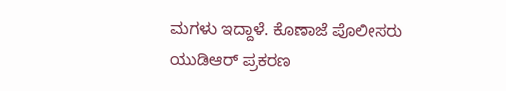ಮಗಳು ಇದ್ದಾಳೆ. ಕೊಣಾಜೆ ಪೊಲೀಸರು ಯುಡಿಆರ್ ಪ್ರಕರಣ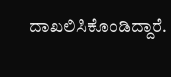ದಾಖಲಿಸಿಕೊಂಡಿದ್ದಾರೆ.